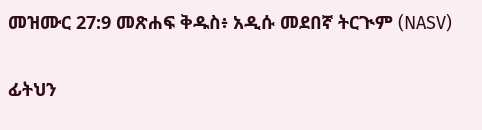መዝሙር 27:9 መጽሐፍ ቅዱስ፥ አዲሱ መደበኛ ትርጒም (NASV)

ፊትህን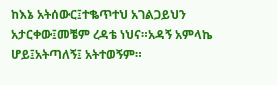ከእኔ አትሰውር፤ተቈጥተህ አገልጋይህን አታርቀው፤መቼም ረዳቴ ነህና።አዳኝ አምላኬ ሆይ፤አትጣለኝ፤ አትተወኝም።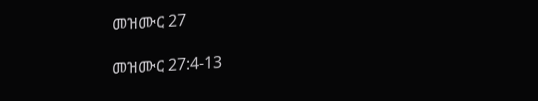መዝሙር 27

መዝሙር 27:4-13